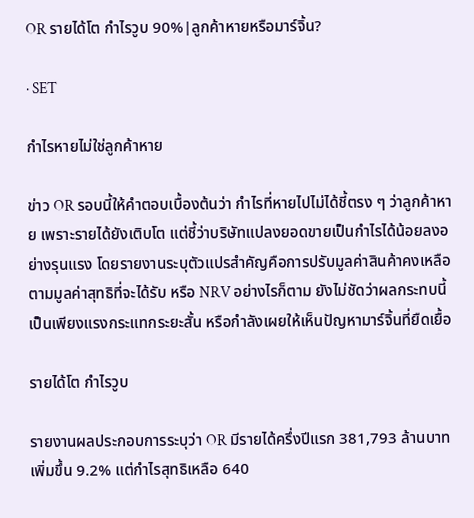OR รายได้โต กำไรวูบ 90%|ลูกค้าหายหรือมาร์จิ้น?

· SET

กำไรหายไม่ใช่ลูกค้าหาย

ข่าว OR รอบนี้ให้คำตอบเบื้องต้นว่า กำไรที่หายไปไม่ได้ชี้ตรง ๆ ว่าลูกค้าหาย เพราะรายได้ยังเติบโต แต่ชี้ว่าบริษัทแปลงยอดขายเป็นกำไรได้น้อยลงอย่างรุนแรง โดยรายงานระบุตัวแปรสำคัญคือการปรับมูลค่าสินค้าคงเหลือตามมูลค่าสุทธิที่จะได้รับ หรือ NRV อย่างไรก็ตาม ยังไม่ชัดว่าผลกระทบนี้เป็นเพียงแรงกระแทกระยะสั้น หรือกำลังเผยให้เห็นปัญหามาร์จิ้นที่ยืดเยื้อ

รายได้โต กำไรวูบ

รายงานผลประกอบการระบุว่า OR มีรายได้ครึ่งปีแรก 381,793 ล้านบาท เพิ่มขึ้น 9.2% แต่กำไรสุทธิเหลือ 640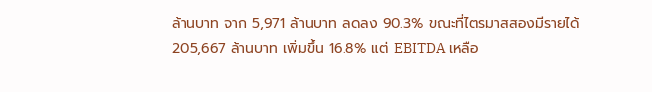ล้านบาท จาก 5,971 ล้านบาท ลดลง 90.3% ขณะที่ไตรมาสสองมีรายได้ 205,667 ล้านบาท เพิ่มขึ้น 16.8% แต่ EBITDA เหลือ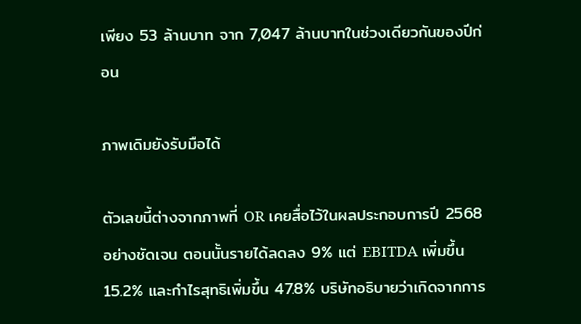เพียง 53 ล้านบาท จาก 7,047 ล้านบาทในช่วงเดียวกันของปีก่อน

ภาพเดิมยังรับมือได้

ตัวเลขนี้ต่างจากภาพที่ OR เคยสื่อไว้ในผลประกอบการปี 2568 อย่างชัดเจน ตอนนั้นรายได้ลดลง 9% แต่ EBITDA เพิ่มขึ้น 15.2% และกำไรสุทธิเพิ่มขึ้น 47.8% บริษัทอธิบายว่าเกิดจากการ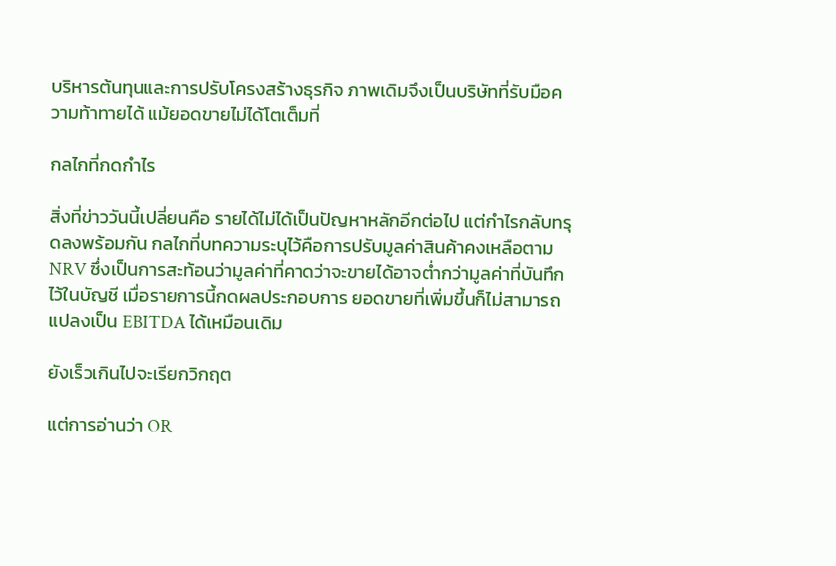บริหารต้นทุนและการปรับโครงสร้างธุรกิจ ภาพเดิมจึงเป็นบริษัทที่รับมือความท้าทายได้ แม้ยอดขายไม่ได้โตเต็มที่

กลไกที่กดกำไร

สิ่งที่ข่าววันนี้เปลี่ยนคือ รายได้ไม่ได้เป็นปัญหาหลักอีกต่อไป แต่กำไรกลับทรุดลงพร้อมกัน กลไกที่บทความระบุไว้คือการปรับมูลค่าสินค้าคงเหลือตาม NRV ซึ่งเป็นการสะท้อนว่ามูลค่าที่คาดว่าจะขายได้อาจต่ำกว่ามูลค่าที่บันทึกไว้ในบัญชี เมื่อรายการนี้กดผลประกอบการ ยอดขายที่เพิ่มขึ้นก็ไม่สามารถแปลงเป็น EBITDA ได้เหมือนเดิม

ยังเร็วเกินไปจะเรียกวิกฤต

แต่การอ่านว่า OR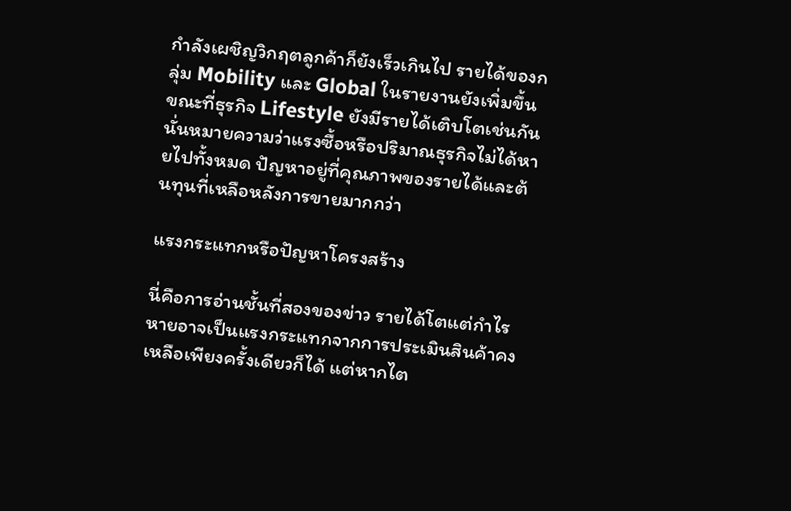กำลังเผชิญวิกฤตลูกค้าก็ยังเร็วเกินไป รายได้ของกลุ่ม Mobility และ Global ในรายงานยังเพิ่มขึ้น ขณะที่ธุรกิจ Lifestyle ยังมีรายได้เติบโตเช่นกัน นั่นหมายความว่าแรงซื้อหรือปริมาณธุรกิจไม่ได้หายไปทั้งหมด ปัญหาอยู่ที่คุณภาพของรายได้และต้นทุนที่เหลือหลังการขายมากกว่า

แรงกระแทกหรือปัญหาโครงสร้าง

นี่คือการอ่านชั้นที่สองของข่าว รายได้โตแต่กำไรหายอาจเป็นแรงกระแทกจากการประเมินสินค้าคงเหลือเพียงครั้งเดียวก็ได้ แต่หากไต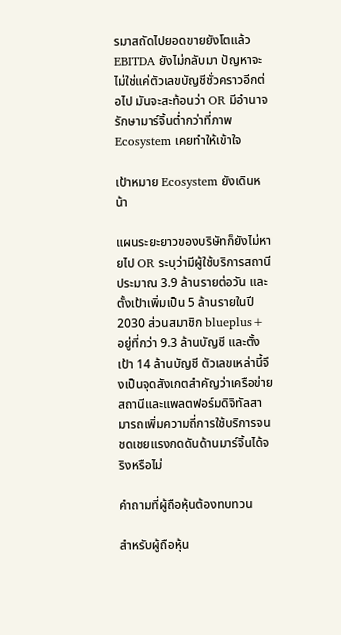รมาสถัดไปยอดขายยังโตแล้ว EBITDA ยังไม่กลับมา ปัญหาจะไม่ใช่แค่ตัวเลขบัญชีชั่วคราวอีกต่อไป มันจะสะท้อนว่า OR มีอำนาจรักษามาร์จิ้นต่ำกว่าที่ภาพ Ecosystem เคยทำให้เข้าใจ

เป้าหมาย Ecosystem ยังเดินหน้า

แผนระยะยาวของบริษัทก็ยังไม่หายไป OR ระบุว่ามีผู้ใช้บริการสถานีประมาณ 3.9 ล้านรายต่อวัน และตั้งเป้าเพิ่มเป็น 5 ล้านรายในปี 2030 ส่วนสมาชิก blueplus+ อยู่ที่กว่า 9.3 ล้านบัญชี และตั้งเป้า 14 ล้านบัญชี ตัวเลขเหล่านี้จึงเป็นจุดสังเกตสำคัญว่าเครือข่ายสถานีและแพลตฟอร์มดิจิทัลสามารถเพิ่มความถี่การใช้บริการจนชดเชยแรงกดดันด้านมาร์จิ้นได้จริงหรือไม่

คำถามที่ผู้ถือหุ้นต้องทบทวน

สำหรับผู้ถือหุ้น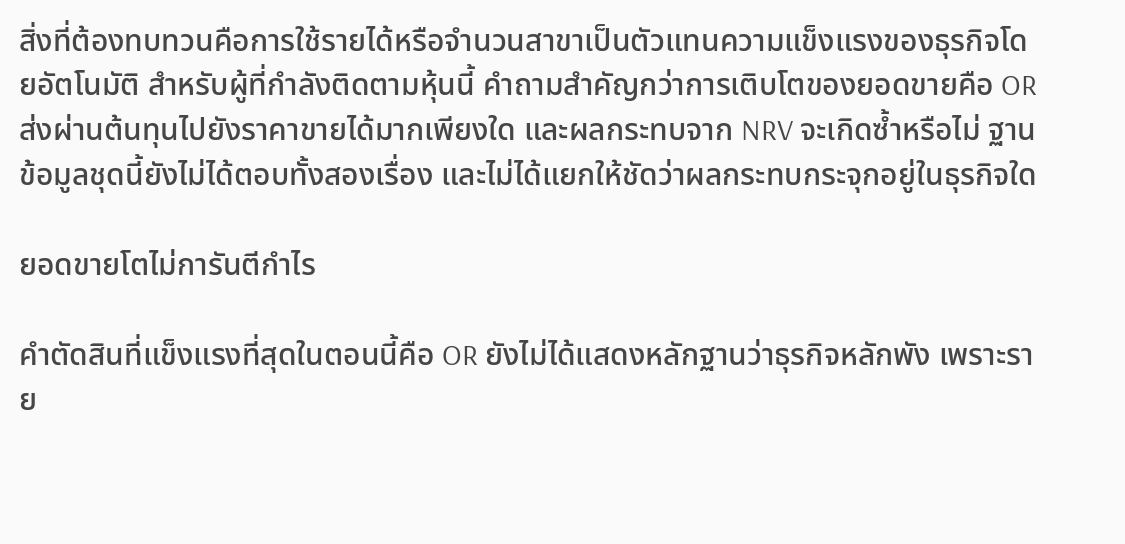สิ่งที่ต้องทบทวนคือการใช้รายได้หรือจำนวนสาขาเป็นตัวแทนความแข็งแรงของธุรกิจโดยอัตโนมัติ สำหรับผู้ที่กำลังติดตามหุ้นนี้ คำถามสำคัญกว่าการเติบโตของยอดขายคือ OR ส่งผ่านต้นทุนไปยังราคาขายได้มากเพียงใด และผลกระทบจาก NRV จะเกิดซ้ำหรือไม่ ฐานข้อมูลชุดนี้ยังไม่ได้ตอบทั้งสองเรื่อง และไม่ได้แยกให้ชัดว่าผลกระทบกระจุกอยู่ในธุรกิจใด

ยอดขายโตไม่การันตีกำไร

คำตัดสินที่แข็งแรงที่สุดในตอนนี้คือ OR ยังไม่ได้แสดงหลักฐานว่าธุรกิจหลักพัง เพราะราย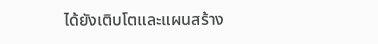ได้ยังเติบโตและแผนสร้าง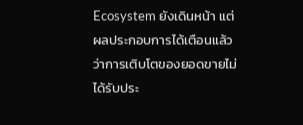Ecosystem ยังเดินหน้า แต่ผลประกอบการได้เตือนแล้วว่าการเติบโตของยอดขายไม่ได้รับประ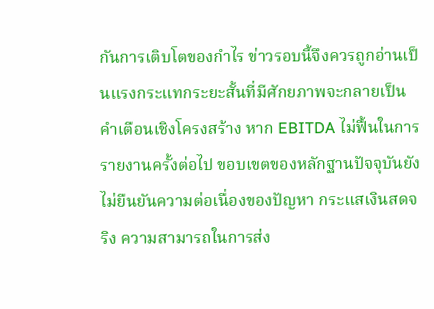กันการเติบโตของกำไร ข่าวรอบนี้จึงควรถูกอ่านเป็นแรงกระแทกระยะสั้นที่มีศักยภาพจะกลายเป็นคำเตือนเชิงโครงสร้าง หาก EBITDA ไม่ฟื้นในการรายงานครั้งต่อไป ขอบเขตของหลักฐานปัจจุบันยังไม่ยืนยันความต่อเนื่องของปัญหา กระแสเงินสดจริง ความสามารถในการส่ง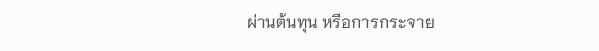ผ่านต้นทุน หรือการกระจาย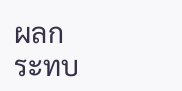ผลกระทบ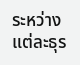ระหว่างแต่ละธุร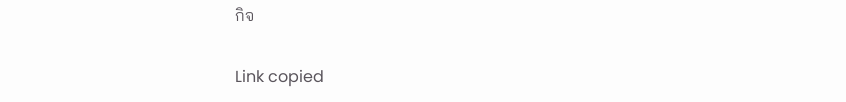กิจ

Link copied